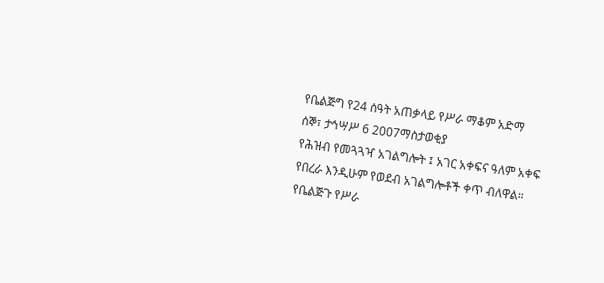የቤልጅግ የ24 ሰዓት አጠቃላይ የሥራ ማቆም አድማ
ሰኞ፣ ታኅሣሥ 6 2007ማስታወቂያ
የሕዝብ የመጓጓዣ አገልግሎት ፤ አገር አቀፍና ዓለም አቀፍ የበረራ እንዲሁም የወደብ አገልግሎቶች ቀጥ ብለዋል። የቤልጅጉ የሥራ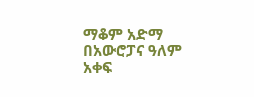ማቆም አድማ በአውሮፓና ዓለም አቀፍ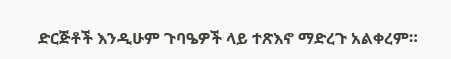ድርጅቶች እንዲሁም ጉባዔዎች ላይ ተጽእኖ ማድረጉ አልቀረም።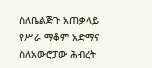ስለቤልጅጉ አጠቃላይ የሥራ ማቆም አድማና ስለአውሮፓው ሕብረት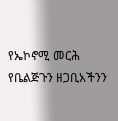የኤኮኖሚ መርሕ የቤልጅጉን ዘጋቢአችንን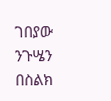ገበያው ንጉሤን በስልክ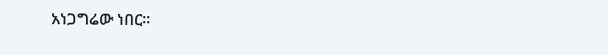አነጋግሬው ነበር።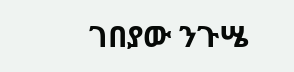ገበያው ንጉሤ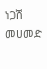ነጋሽ መሀመድ